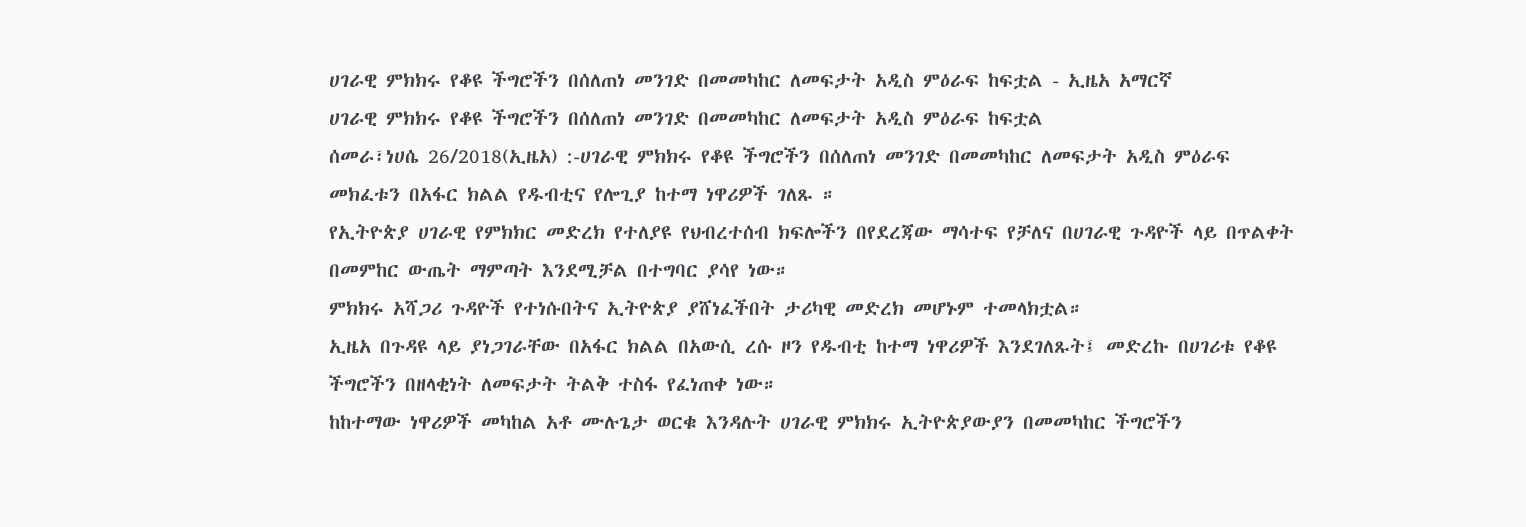ሀገራዊ ምክክሩ የቆዩ ችግሮችን በሰለጠነ መንገድ በመመካከር ለመፍታት አዲስ ምዕራፍ ከፍቷል - ኢዜአ አማርኛ
ሀገራዊ ምክክሩ የቆዩ ችግሮችን በሰለጠነ መንገድ በመመካከር ለመፍታት አዲስ ምዕራፍ ከፍቷል
ሰመራ፣ነሀሴ 26/2018(ኢዜአ) :-ሀገራዊ ምክክሩ የቆዩ ችግሮችን በሰለጠነ መንገድ በመመካከር ለመፍታት አዲስ ምዕራፍ መክፈቱን በአፋር ክልል የዱብቲና የሎጊያ ከተማ ነዋሪዎች ገለጹ ።
የኢትዮጵያ ሀገራዊ የምክክር መድረክ የተለያዩ የህብረተሰብ ክፍሎችን በየደረጃው ማሳተፍ የቻለና በሀገራዊ ጉዳዮች ላይ በጥልቀት በመምከር ውጤት ማምጣት እንደሚቻል በተግባር ያሳየ ነው።
ምክክሩ አሻጋሪ ጉዳዮች የተነሱበትና ኢትዮጵያ ያሸነፈችበት ታሪካዊ መድረክ መሆኑም ተመላክቷል።
ኢዜአ በጉዳዩ ላይ ያነጋገራቸው በአፋር ክልል በአውሲ ረሱ ዞን የዱብቲ ከተማ ነዋሪዎች እንደገለጹት፤ መድረኩ በሀገሪቱ የቆዩ ችግሮችን በዘላቂነት ለመፍታት ትልቅ ተስፋ የፈነጠቀ ነው።
ከከተማው ነዋሪዎች መካከል አቶ ሙሉጌታ ወርቁ እንዳሉት ሀገራዊ ምክክሩ ኢትዮጵያውያን በመመካከር ችግሮችን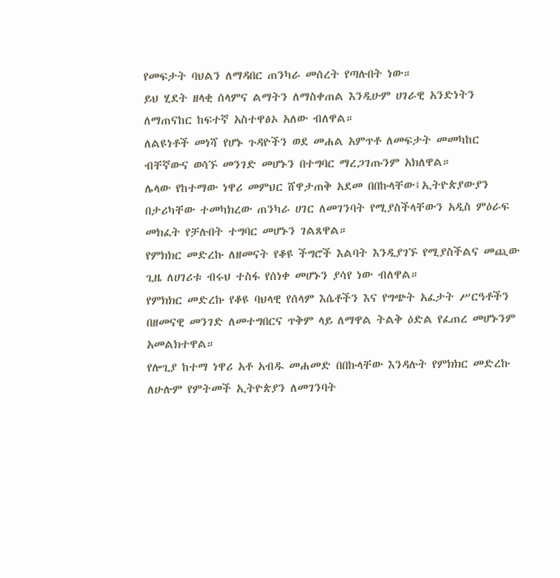የመፍታት ባህልን ለማዳበር ጠንካራ መሰረት የጣሉበት ነው።
ይህ ሂደት ዘላቂ ሰላምና ልማትን ለማስቀጠል እንዲሁም ሀገራዊ አንድነትን ለማጠናከር ከፍተኛ አስተዋፅኦ አለው ብለዋል።
ለልዩነቶች መነሻ የሆኑ ጉዳዮችን ወደ መሐል አምጥቶ ለመፍታት መመካከር ብቸኛውና ወሳኙ መንገድ መሆኑን በተግባር ማረጋገጡንም አክለዋል።
ሌላው የከተማው ነዋሪ መምህር ሸዋታጠቅ አደመ በበኩላቸው፤ኢትዮጵያውያን በታሪካቸው ተመካክረው ጠንካራ ሀገር ለመገንባት የሚያስችላቸውን አዲስ ምዕራፍ መክፈት የቻሉበት ተግባር መሆኑን ገልጸዋል።
የምክክር መድረኩ ለዘመናት የቆዩ ችግሮች እልባት እንዲያገኙ የሚያስችልና መጪው ጊዜ ለሀገሪቱ ብሩህ ተስፋ የሰነቀ መሆኑን ያሳየ ነው ብለዋል።
የምክክር መድረኩ የቆዩ ባህላዊ የሰላም እሴቶችን እና የግጭት አፈታት ሥርዓቶችን በዘመናዊ መንገድ ለመተግበርና ጥቅም ላይ ለማዋል ትልቅ ዕድል የፈጠረ መሆኑንም አመልክተዋል።
የሎጊያ ከተማ ነዋሪ አቶ አብዱ መሐመድ በበኩላቸው እንዳሉት የምክክር መድረኩ ለሁሉም የምትመች ኢትዮጵያን ለመገንባት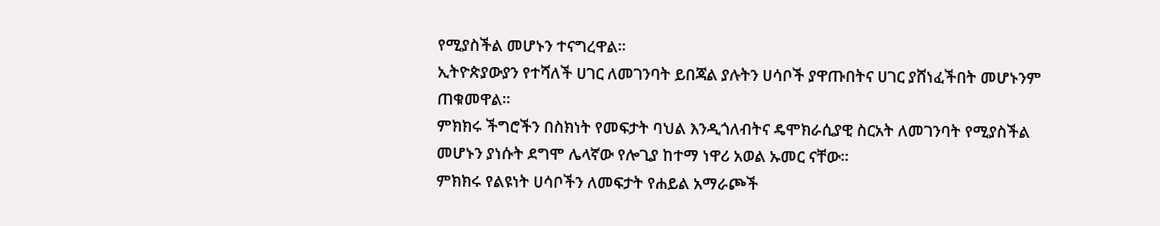የሚያስችል መሆኑን ተናግረዋል።
ኢትዮጵያውያን የተሻለች ሀገር ለመገንባት ይበጃል ያሉትን ሀሳቦች ያዋጡበትና ሀገር ያሸነፈችበት መሆኑንም ጠቁመዋል።
ምክክሩ ችግሮችን በስክነት የመፍታት ባህል እንዲጎለብትና ዴሞክራሲያዊ ስርአት ለመገንባት የሚያስችል መሆኑን ያነሱት ደግሞ ሌላኛው የሎጊያ ከተማ ነዋሪ አወል ኡመር ናቸው።
ምክክሩ የልዩነት ሀሳቦችን ለመፍታት የሐይል አማራጮች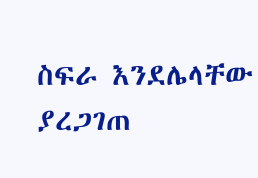ስፍራ እንደሌላቸው ያረጋገጠ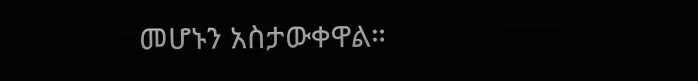መሆኑን አስታውቀዋል።